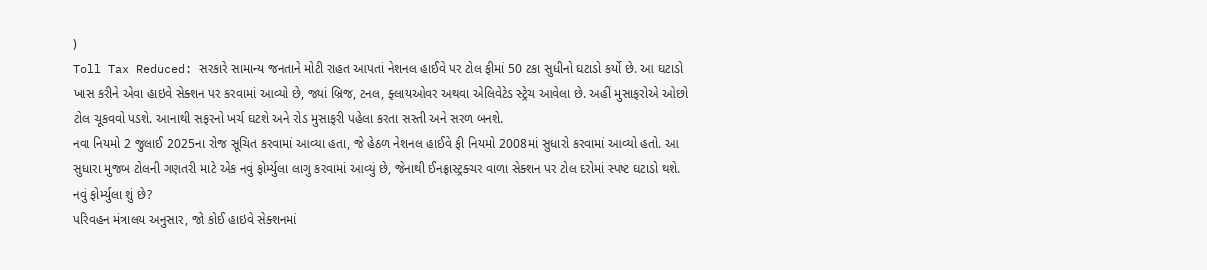)
Toll Tax Reduced: સરકારે સામાન્ય જનતાને મોટી રાહત આપતાં નેશનલ હાઈવે પર ટોલ ફીમાં 50 ટકા સુધીનો ઘટાડો કર્યો છે. આ ઘટાડો ખાસ કરીને એવા હાઇવે સેક્શન પર કરવામાં આવ્યો છે, જ્યાં બ્રિજ, ટનલ, ફ્લાયઓવર અથવા એલિવેટેડ સ્ટ્રેચ આવેલા છે. અહીં મુસાફરોએ ઓછો ટોલ ચૂકવવો પડશે. આનાથી સફરનો ખર્ચ ઘટશે અને રોડ મુસાફરી પહેલા કરતા સસ્તી અને સરળ બનશે.
નવા નિયમો 2 જુલાઈ 2025ના રોજ સૂચિત કરવામાં આવ્યા હતા, જે હેઠળ નેશનલ હાઈવે ફી નિયમો 2008માં સુધારો કરવામાં આવ્યો હતો. આ સુધારા મુજબ ટોલની ગણતરી માટે એક નવું ફોર્મ્યુલા લાગુ કરવામાં આવ્યું છે, જેનાથી ઈનફ્રાસ્ટ્રક્ચર વાળા સેક્શન પર ટોલ દરોમાં સ્પષ્ટ ઘટાડો થશે.
નવું ફોર્મ્યુલા શું છે?
પરિવહન મંત્રાલય અનુસાર, જો કોઈ હાઇવે સેક્શનમાં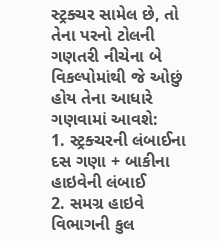સ્ટ્રક્ચર સામેલ છે, તો તેના પરનો ટોલની ગણતરી નીચેના બે વિકલ્પોમાંથી જે ઓછું હોય તેના આધારે ગણવામાં આવશે:
1. સ્ટ્રક્ચરની લંબાઈના દસ ગણા + બાકીના હાઇવેની લંબાઈ
2. સમગ્ર હાઇવે વિભાગની કુલ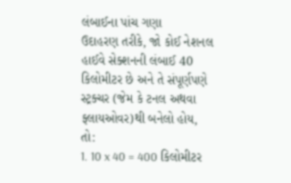લંબાઈના પાંચ ગણા
ઉદાહરણ તરીકે, જો કોઈ નેશનલ હાઈવે સેક્શનની લંબાઈ 40 કિલોમીટર છે અને તે સંપૂર્ણપણે સ્ટ્રક્ચર (જેમ કે ટનલ અથવા ફ્લાયઓવર)થી બનેલો હોય, તો:
1. 10 x 40 = 400 કિલોમીટર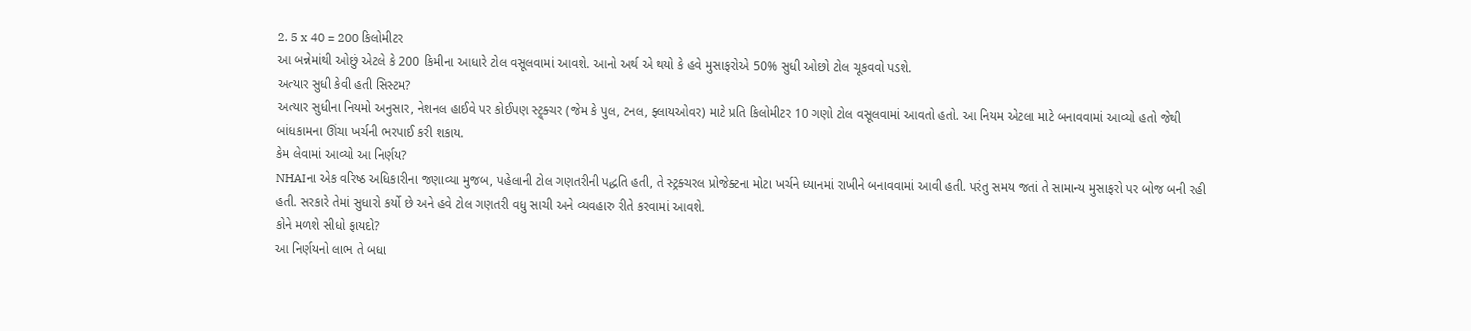2. 5 x 40 = 200 કિલોમીટર
આ બન્નેમાંથી ઓછું એટલે કે 200 કિમીના આધારે ટોલ વસૂલવામાં આવશે. આનો અર્થ એ થયો કે હવે મુસાફરોએ 50% સુધી ઓછો ટોલ ચૂકવવો પડશે.
અત્યાર સુધી કેવી હતી સિસ્ટમ?
અત્યાર સુધીના નિયમો અનુસાર, નેશનલ હાઈવે પર કોઈપણ સ્ટ્ર્ક્ચર (જેમ કે પુલ, ટનલ, ફ્લાયઓવર) માટે પ્રતિ કિલોમીટર 10 ગણો ટોલ વસૂલવામાં આવતો હતો. આ નિયમ એટલા માટે બનાવવામાં આવ્યો હતો જેથી બાંધકામના ઊંચા ખર્ચની ભરપાઈ કરી શકાય.
કેમ લેવામાં આવ્યો આ નિર્ણય?
NHAIના એક વરિષ્ઠ અધિકારીના જણાવ્યા મુજબ, પહેલાની ટોલ ગણતરીની પદ્ધતિ હતી, તે સ્ટ્રક્ચરલ પ્રોજેક્ટના મોટા ખર્ચને ધ્યાનમાં રાખીને બનાવવામાં આવી હતી. પરંતુ સમય જતાં તે સામાન્ય મુસાફરો પર બોજ બની રહી હતી. સરકારે તેમાં સુધારો કર્યો છે અને હવે ટોલ ગણતરી વધુ સાચી અને વ્યવહારુ રીતે કરવામાં આવશે.
કોને મળશે સીધો ફાયદો?
આ નિર્ણયનો લાભ તે બધા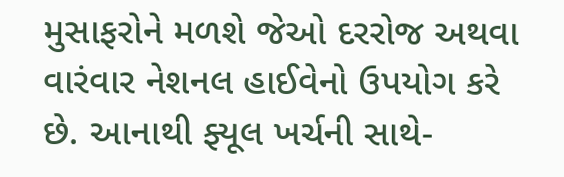મુસાફરોને મળશે જેઓ દરરોજ અથવા વારંવાર નેશનલ હાઈવેનો ઉપયોગ કરે છે. આનાથી ફ્યૂલ ખર્ચની સાથે-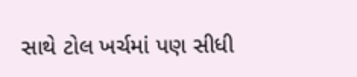સાથે ટોલ ખર્ચમાં પણ સીધી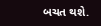બચત થશે.